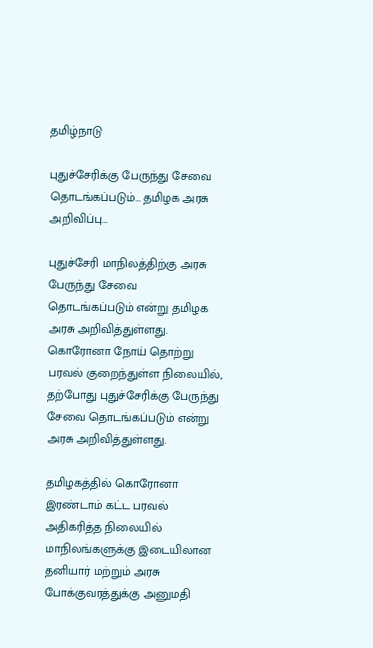தமிழ்நாடு

புதுச்சேரிக்கு பேருந்து சேவை தொடங்கப்படும்… தமிழக அரசு அறிவிப்பு…

புதுச்சேரி மாநிலத்திற்கு அரசு பேருந்து சேவை தொடங்கப்படும் என்று தமிழக அரசு அறிவித்துள்ளது. கொரோனா நோய் தொற்று பரவல் குறைந்துள்ள நிலையில், தற்போது புதுச்சேரிக்கு பேருந்து சேவை தொடங்கப்படும் என்று அரசு அறிவித்துள்ளது.

தமிழகத்தில் கொரோனா இரண்டாம் கட்ட பரவல் அதிகரித்த நிலையில் மாநிலங்களுக்கு இடையிலான தனியார் மற்றும் அரசு போக்குவரத்துக்கு அனுமதி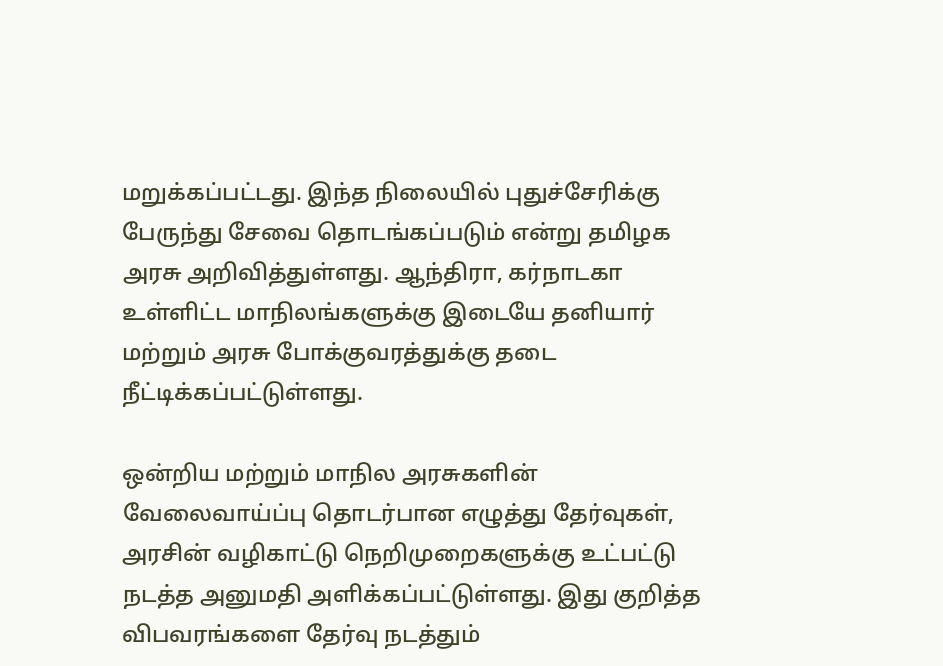மறுக்கப்பட்டது. இந்த நிலையில் புதுச்சேரிக்கு பேருந்து சேவை தொடங்கப்படும் என்று தமிழக அரசு அறிவித்துள்ளது. ஆந்திரா, கர்நாடகா உள்ளிட்ட மாநிலங்களுக்கு இடையே தனியார் மற்றும் அரசு போக்குவரத்துக்கு தடை நீட்டிக்கப்பட்டுள்ளது.

ஒன்றிய மற்றும் மாநில அரசுகளின் வேலைவாய்ப்பு தொடர்பான எழுத்து தேர்வுகள், அரசின் வழிகாட்டு நெறிமுறைகளுக்கு உட்பட்டு நடத்த அனுமதி அளிக்கப்பட்டுள்ளது. இது குறித்த விபவரங்களை தேர்வு நடத்தும்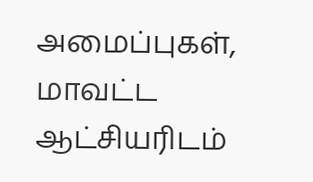அமைப்புகள், மாவட்ட ஆட்சியரிடம்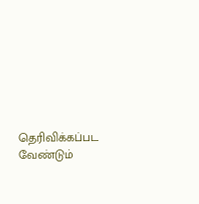தெரிவிக்கப்பட வேண்டும்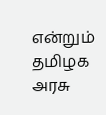என்றும் தமிழக அரசு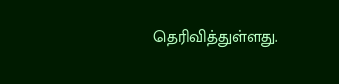தெரிவித்துள்ளது.